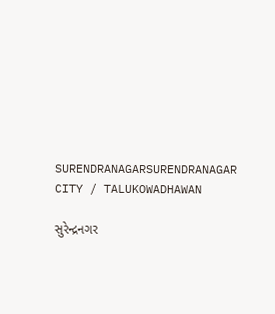SURENDRANAGARSURENDRANAGAR CITY / TALUKOWADHAWAN

સુરેન્દ્રનગર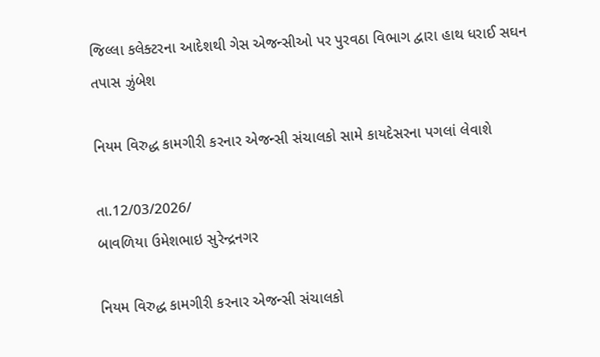જિલ્લા કલેક્ટરના આદેશથી ગેસ એજન્સીઓ પર પુરવઠા વિભાગ દ્વારા હાથ ધરાઈ સઘન તપાસ ઝુંબેશ

નિયમ વિરુદ્ધ કામગીરી કરનાર એજન્સી સંચાલકો સામે કાયદેસરના પગલાં લેવાશે

તા.12/03/2026/
બાવળિયા ઉમેશભાઇ સુરેન્દ્રનગર

નિયમ વિરુદ્ધ કામગીરી કરનાર એજન્સી સંચાલકો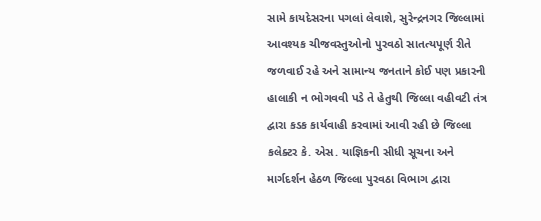સામે કાયદેસરના પગલાં લેવાશે, સુરેન્દ્રનગર જિલ્લામાં આવશ્યક ચીજવસ્તુઓનો પુરવઠો સાતત્યપૂર્ણ રીતે જળવાઈ રહે અને સામાન્ય જનતાને કોઈ પણ પ્રકારની હાલાકી ન ભોગવવી પડે તે હેતુથી જિલ્લા વહીવટી તંત્ર દ્વારા કડક કાર્યવાહી કરવામાં આવી રહી છે જિલ્લા કલેક્ટર કે. એસ. યાજ્ઞિકની સીધી સૂચના અને માર્ગદર્શન હેઠળ જિલ્લા પુરવઠા વિભાગ દ્વારા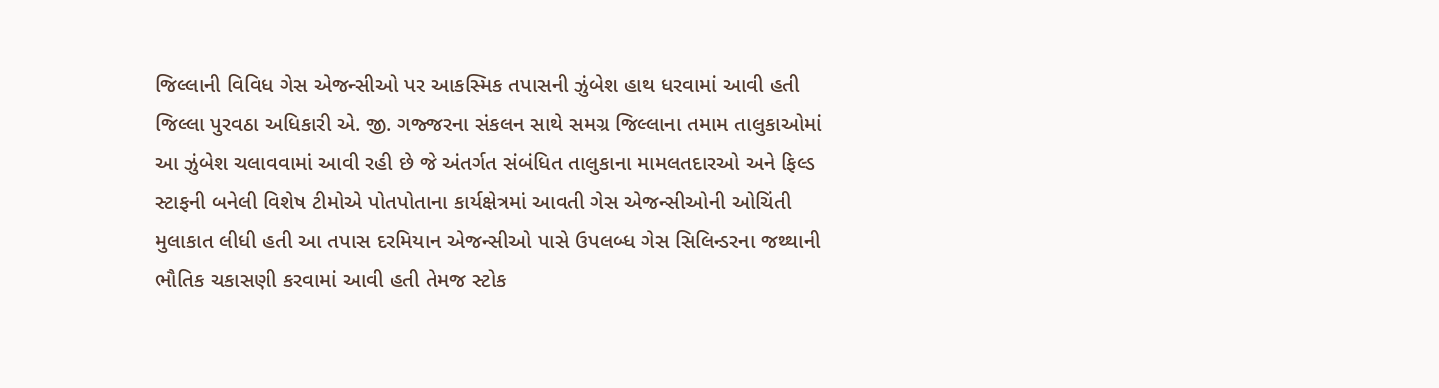જિલ્લાની વિવિધ ગેસ એજન્સીઓ પર આકસ્મિક તપાસની ઝુંબેશ હાથ ધરવામાં આવી હતી જિલ્લા પુરવઠા અધિકારી એ. જી. ગજ્જરના સંકલન સાથે સમગ્ર જિલ્લાના તમામ તાલુકાઓમાં આ ઝુંબેશ ચલાવવામાં આવી રહી છે જે અંતર્ગત સંબંધિત તાલુકાના મામલતદારઓ અને ફિલ્ડ સ્ટાફની બનેલી વિશેષ ટીમોએ પોતપોતાના કાર્યક્ષેત્રમાં આવતી ગેસ એજન્સીઓની ઓચિંતી મુલાકાત લીધી હતી આ તપાસ દરમિયાન એજન્સીઓ પાસે ઉપલબ્ધ ગેસ સિલિન્ડરના જથ્થાની ભૌતિક ચકાસણી કરવામાં આવી હતી તેમજ સ્ટોક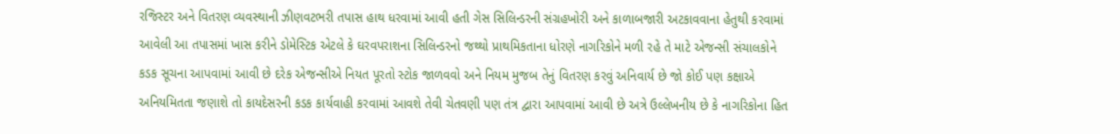રજિસ્ટર અને વિતરણ વ્યવસ્થાની ઝીણવટભરી તપાસ હાથ ધરવામાં આવી હતી ગેસ સિલિન્ડરની સંગ્રહખોરી અને કાળાબજારી અટકાવવાના હેતુથી કરવામાં આવેલી આ તપાસમાં ખાસ કરીને ડોમેસ્ટિક એટલે કે ઘરવપરાશના સિલિન્ડરનો જથ્થો પ્રાથમિકતાના ધોરણે નાગરિકોને મળી રહે તે માટે એજન્સી સંચાલકોને કડક સૂચના આપવામાં આવી છે દરેક એજન્સીએ નિયત પૂરતો સ્ટોક જાળવવો અને નિયમ મુજબ તેનું વિતરણ કરવું અનિવાર્ય છે જો કોઈ પણ કક્ષાએ અનિયમિતતા જણાશે તો કાયદેસરની કડક કાર્યવાહી કરવામાં આવશે તેવી ચેતવણી પણ તંત્ર દ્વારા આપવામાં આવી છે અત્રે ઉલ્લેખનીય છે કે નાગરિકોના હિત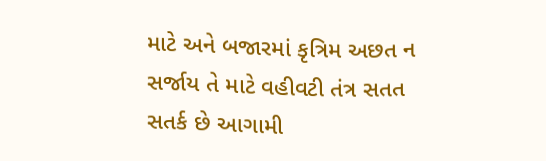માટે અને બજારમાં કૃત્રિમ અછત ન સર્જાય તે માટે વહીવટી તંત્ર સતત સતર્ક છે આગામી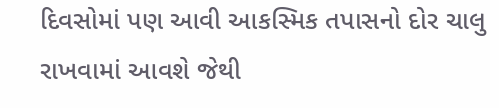દિવસોમાં પણ આવી આકસ્મિક તપાસનો દોર ચાલુ રાખવામાં આવશે જેથી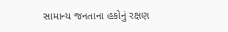સામાન્ય જનતાના હકોનું રક્ષણ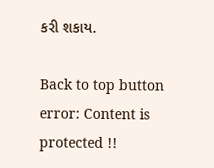કરી શકાય.

Back to top button
error: Content is protected !!